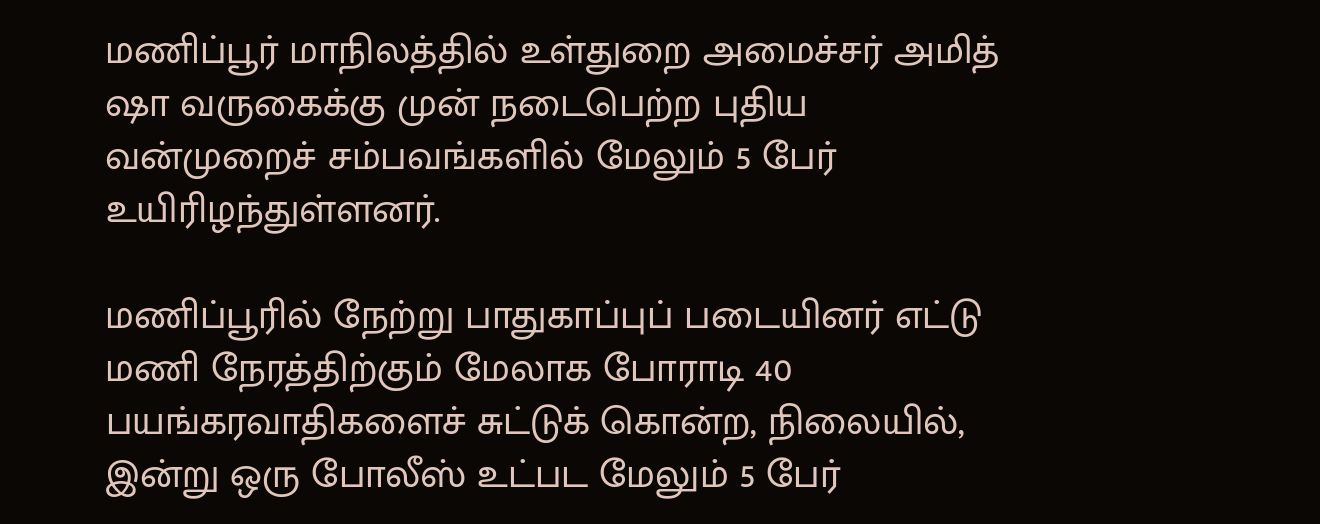மணிப்பூர் மாநிலத்தில் உள்துறை அமைச்சர் அமித் ஷா வருகைக்கு முன் நடைபெற்ற புதிய வன்முறைச் சம்பவங்களில் மேலும் 5 பேர் உயிரிழந்துள்ளனர்.

மணிப்பூரில் நேற்று பாதுகாப்புப் படையினர் எட்டு மணி நேரத்திற்கும் மேலாக போராடி 40 பயங்கரவாதிகளைச் சுட்டுக் கொன்ற, நிலையில், இன்று ஒரு போலீஸ் உட்பட மேலும் 5 பேர்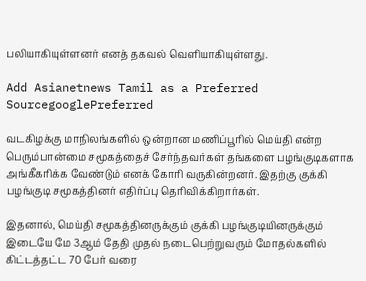பலியாகியுள்ளனர் எனத் தகவல் வெளியாகியுள்ளது.

Add Asianetnews Tamil as a Preferred SourcegooglePreferred

வடகிழக்கு மாநிலங்களில் ஒன்றான மணிப்பூரில் மெய்தி என்ற பெரும்பான்மை சமூகத்தைச் சேர்ந்தவர்கள் தங்களை பழங்குடிகளாக அங்கீகரிக்க வேண்டும் எனக் கோரி வருகின்றனர். இதற்கு குக்கி பழங்குடி சமூகத்தினர் எதிர்ப்பு தெரிவிக்கிறார்கள்.

இதனால், மெய்தி சமூகத்தினருக்கும் குக்கி பழங்குடியினருக்கும் இடையே மே 3ஆம் தேதி முதல் நடைபெற்றுவரும் மோதல்களில் கிட்டத்தட்ட 70 பேர் வரை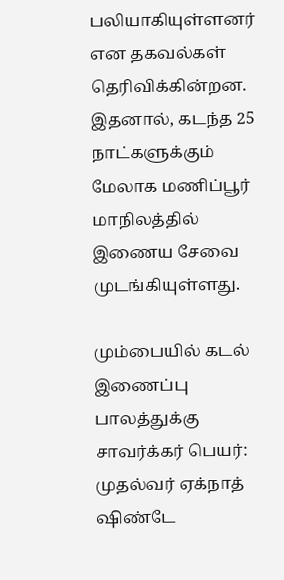பலியாகியுள்ளனர் என தகவல்கள் தெரிவிக்கின்றன. இதனால், கடந்த 25 நாட்களுக்கும் மேலாக மணிப்பூர் மாநிலத்தில் இணைய சேவை முடங்கியுள்ளது.

மும்பையில் கடல் இணைப்பு பாலத்துக்கு சாவர்க்கர் பெயர்: முதல்வர் ஏக்நாத் ஷிண்டே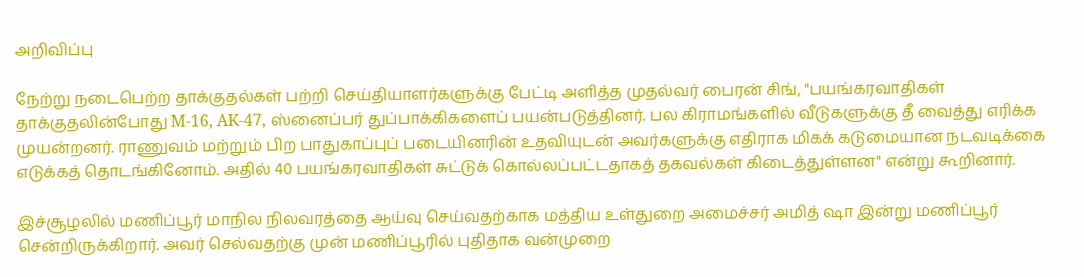அறிவிப்பு

நேற்று நடைபெற்ற தாக்குதல்கள் பற்றி செய்தியாளர்களுக்கு பேட்டி அளித்த முதல்வர் பைரன் சிங், "பயங்கரவாதிகள் தாக்குதலின்போது M-16, AK-47, ஸ்னைப்பர் துப்பாக்கிகளைப் பயன்படுத்தினர். பல கிராமங்களில் வீடுகளுக்கு தீ வைத்து எரிக்க முயன்றனர். ராணுவம் மற்றும் பிற பாதுகாப்புப் படையினரின் உதவியுடன் அவர்களுக்கு எதிராக மிகக் கடுமையான நடவடிக்கை எடுக்கத் தொடங்கினோம். அதில் 40 பயங்கரவாதிகள் சுட்டுக் கொல்லப்பட்டதாகத் தகவல்கள் கிடைத்துள்ளன" என்று கூறினார்.

இச்சூழலில் மணிப்பூர் மாநில நிலவரத்தை ஆய்வு செய்வதற்காக மத்திய உள்துறை அமைச்சர் அமித் ஷா இன்று மணிப்பூர் சென்றிருக்கிறார். அவர் செல்வதற்கு முன் மணிப்பூரில் புதிதாக வன்முறை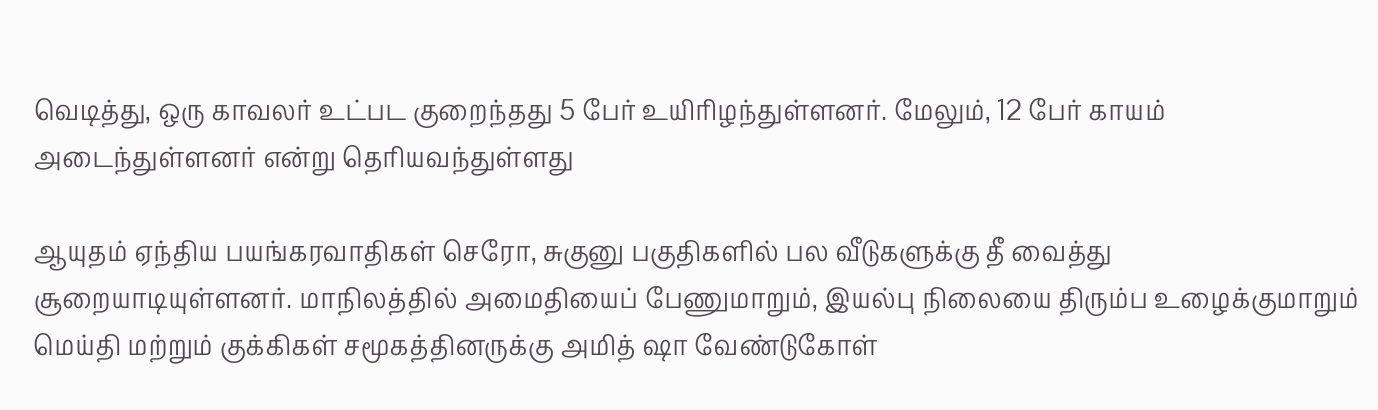வெடித்து, ஒரு காவலர் உட்பட குறைந்தது 5 பேர் உயிரிழந்துள்ளனர். மேலும், 12 பேர் காயம் அடைந்துள்ளனர் என்று தெரியவந்துள்ளது

ஆயுதம் ஏந்திய பயங்கரவாதிகள் செரோ, சுகுனு பகுதிகளில் பல வீடுகளுக்கு தீ வைத்து சூறையாடியுள்ளனர். மாநிலத்தில் அமைதியைப் பேணுமாறும், இயல்பு நிலையை திரும்ப உழைக்குமாறும் மெய்தி மற்றும் குக்கிகள் சமூகத்தினருக்கு அமித் ஷா வேண்டுகோள்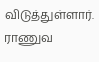விடுத்துள்ளார். ராணுவ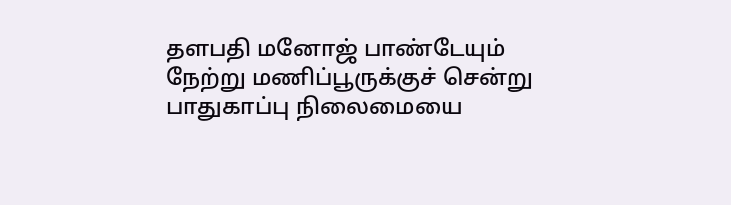தளபதி மனோஜ் பாண்டேயும் நேற்று மணிப்பூருக்குச் சென்று பாதுகாப்பு நிலைமையை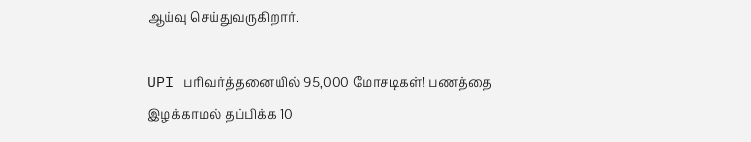ஆய்வு செய்துவருகிறார்.

UPI பரிவர்த்தனையில் 95,000 மோசடிகள்! பணத்தை இழக்காமல் தப்பிக்க 10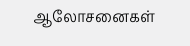ஆலோசனைகள்